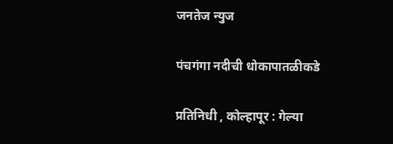जनतेज न्युज

पंचगंगा नदीची धोकापातळीकडे

प्रतिनिधी , कोल्हापूर : गेल्या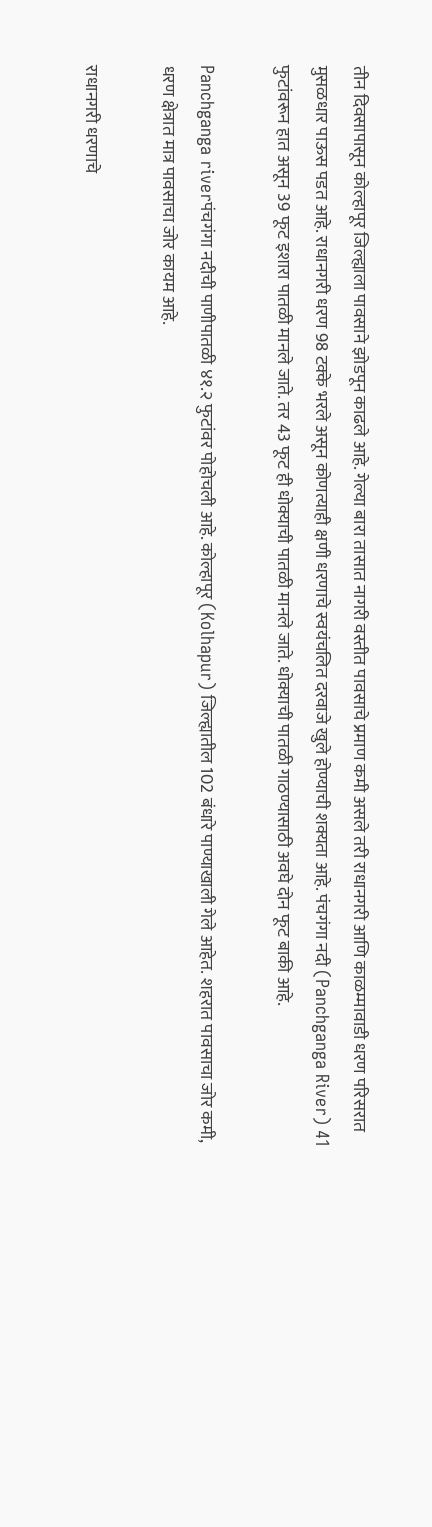तीन दिवसापासून कोल्हापूर जिल्ह्याला पावसाने झोडपून काढले आहे. गेल्या बारा तासात नागरी वस्तीत पावसाचे प्रमाण कमी असले तरी राधानगरी आणि काळम्मावाडी धरण परिसरात मुसळधार पाऊस पडत आहे. राधानगरी धरण 98 टक्के भरले असून कोणत्याही क्षणी धरणाचे स्वयंचलित दरवाजे खुले होण्याची शक्यता आहे. पंचगंगा नदी (Panchganga River) 41 फुटांवरून हात असून 39 फूट इशारा पातळी मानले जाते. तर 43 फूट ही धोक्याची पातळी मानले जाते. धोक्याची पातळी गाठण्यासाठी अवघे दोन फूट बाकी आहे.

Panchganga riverपंचगंगा नदीची पाणीपातळी ४१.२ फुटांवर पोहोचली आहे. कोल्हापूर (Kolhapur) जिल्ह्यातील 102 बंधारे पाण्याखाली गेले आहेत. शहरात पावसाचा जोर कमी, धरण क्षेत्रात मात्र पावसाचा जोर कायम आहे.

राधानगरी धरणाचे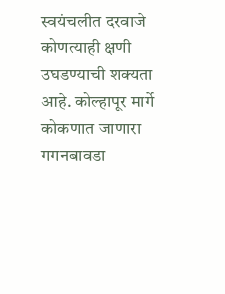स्वयंचलीत दरवाजे कोणत्याही क्षणी उघडण्याची शक्यता आहे. कोल्हापूर मार्गे कोकणात जाणारा गगनबावडा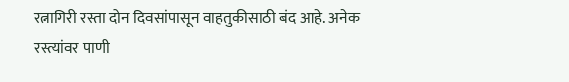रत्नागिरी रस्ता दोन दिवसांपासून वाहतुकीसाठी बंद आहे. अनेक रस्त्यांवर पाणी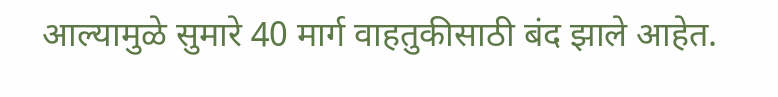आल्यामुळे सुमारे 40 मार्ग वाहतुकीसाठी बंद झाले आहेत.